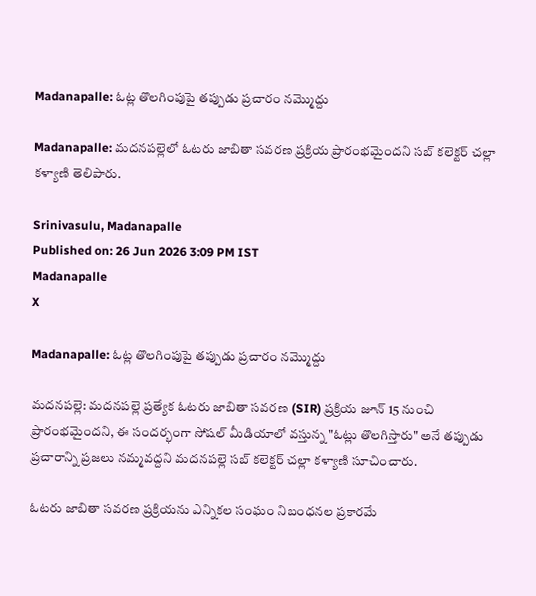Madanapalle: ఓట్ల తొలగింపుపై తప్పుడు ప్రచారం నమ్మొద్దు

Madanapalle: మదనపల్లెలో ఓటరు జాబితా సవరణ ప్రక్రియ ప్రారంభమైందని సబ్ కలెక్టర్ చల్లా కళ్యాణి తెలిపారు.

Srinivasulu, Madanapalle
Published on: 26 Jun 2026 3:09 PM IST
Madanapalle
X

Madanapalle: ఓట్ల తొలగింపుపై తప్పుడు ప్రచారం నమ్మొద్దు

మదనపల్లె: మదనపల్లె ప్రత్యేక ఓటరు జాబితా సవరణ (SIR) ప్రక్రియ జూన్ 15 నుంచి ప్రారంభమైందని, ఈ సందర్భంగా సోషల్ మీడియాలో వస్తున్న "ఓట్లు తొలగిస్తారు" అనే తప్పుడు ప్రచారాన్ని ప్రజలు నమ్మవద్దని మదనపల్లె సబ్ కలెక్టర్ చల్లా కళ్యాణి సూచించారు.

ఓటరు జాబితా సవరణ ప్రక్రియను ఎన్నికల సంఘం నిబంధనల ప్రకారమే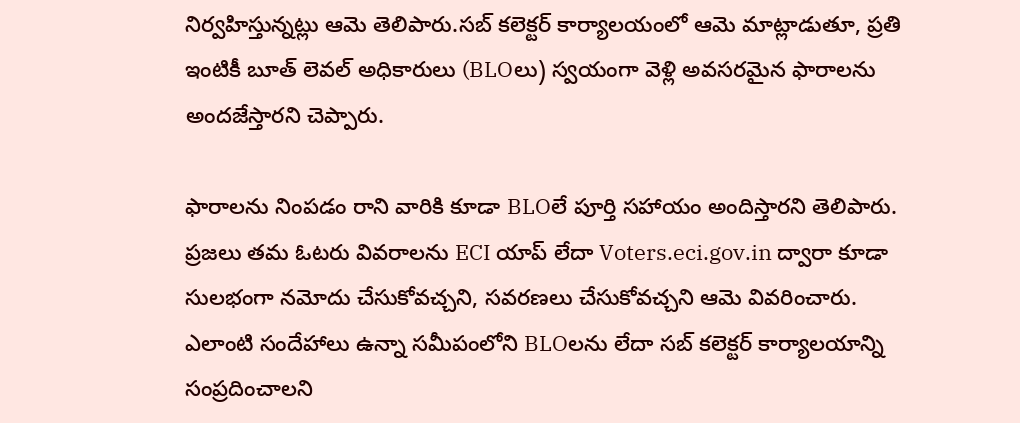నిర్వహిస్తున్నట్లు ఆమె తెలిపారు.సబ్ కలెక్టర్ కార్యాలయంలో ఆమె మాట్లాడుతూ, ప్రతి ఇంటికీ బూత్ లెవల్ అధికారులు (BLOలు) స్వయంగా వెళ్లి అవసరమైన ఫారాలను అందజేస్తారని చెప్పారు.

ఫారాలను నింపడం రాని వారికి కూడా BLOలే పూర్తి సహాయం అందిస్తారని తెలిపారు. ప్రజలు తమ ఓటరు వివరాలను ECI యాప్ లేదా Voters.eci.gov.in ద్వారా కూడా సులభంగా నమోదు చేసుకోవచ్చని, సవరణలు చేసుకోవచ్చని ఆమె వివరించారు. ఎలాంటి సందేహాలు ఉన్నా సమీపంలోని BLOలను లేదా సబ్ కలెక్టర్ కార్యాలయాన్ని సంప్రదించాలని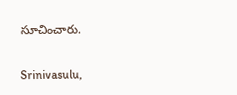సూచించారు.

Srinivasulu,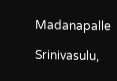Madanapalle

Srinivasulu,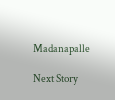Madanapalle

Next Story